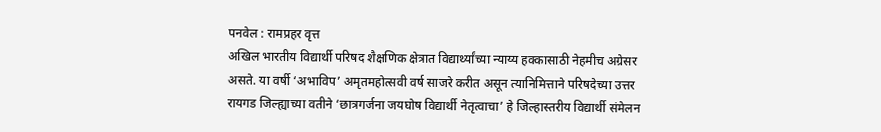पनवेल : रामप्रहर वृत्त
अखिल भारतीय विद्यार्थी परिषद शैक्षणिक क्षेत्रात विद्यार्थ्यांच्या न्याय्य हक्कासाठी नेहमीच अग्रेसर असते. या वर्षी ‘अभाविप’ अमृतमहोत्सवी वर्ष साजरे करीत असून त्यानिमित्ताने परिषदेच्या उत्तर रायगड जिल्ह्याच्या वतीने ‘छात्रगर्जना जयघोष विद्यार्थी नेतृत्वाचा’ हे जिल्हास्तरीय विद्यार्थी संमेलन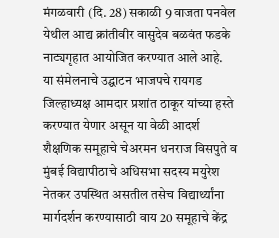मंगळवारी (दि. 28) सकाळी 9 वाजता पनवेल येथील आद्य क्रांतीवीर वासुदेव बळवंत फडके नाट्यगृहात आयोजित करण्यात आले आहे.
या संमेलनाचे उद्घाटन भाजपचे रायगड जिल्हाध्यक्ष आमदार प्रशांत ठाकूर यांच्या हस्ते करण्यात येणार असून या वेळी आदर्श शैक्षणिक समूहाचे चेअरमन धनराज विसपुते व मुंबई विद्यापीठाचे अधिसभा सदस्य मयुरेश नेतकर उपस्थित असतील तसेच विद्यार्थ्यांना मार्गदर्शन करण्यासाठी वाय 20 समूहाचे केंद्र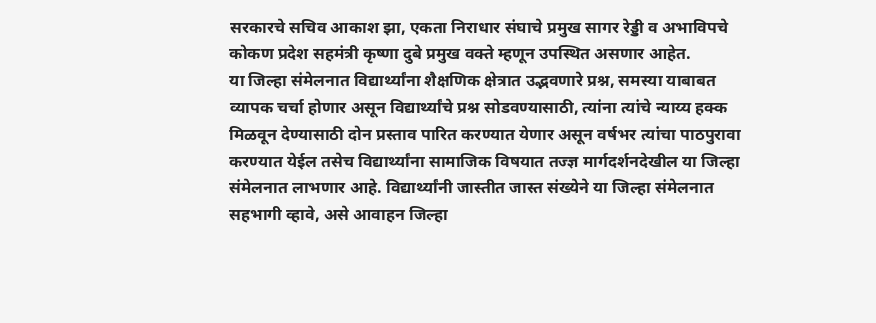सरकारचे सचिव आकाश झा, एकता निराधार संघाचे प्रमुख सागर रेड्डी व अभाविपचे कोकण प्रदेश सहमंत्री कृष्णा दुबे प्रमुख वक्ते म्हणून उपस्थित असणार आहेत.
या जिल्हा संमेलनात विद्यार्थ्यांना शैक्षणिक क्षेत्रात उद्भवणारे प्रश्न, समस्या याबाबत व्यापक चर्चा होणार असून विद्यार्थ्यांचे प्रश्न सोडवण्यासाठी, त्यांना त्यांचे न्याय्य हक्क मिळवून देण्यासाठी दोन प्रस्ताव पारित करण्यात येणार असून वर्षभर त्यांचा पाठपुरावा करण्यात येईल तसेच विद्यार्थ्यांना सामाजिक विषयात तज्ज्ञ मार्गदर्शनदेखील या जिल्हा संमेलनात लाभणार आहे. विद्यार्थ्यांनी जास्तीत जास्त संख्येने या जिल्हा संमेलनात सहभागी व्हावे, असे आवाहन जिल्हा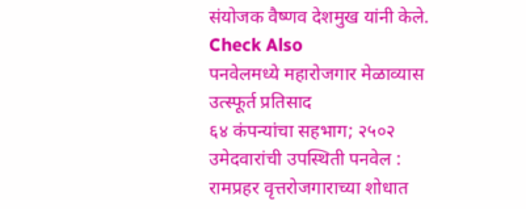संयोजक वैष्णव देशमुख यांनी केले.
Check Also
पनवेलमध्ये महारोजगार मेळाव्यास उत्स्फूर्त प्रतिसाद
६४ कंपन्यांचा सहभाग; २५०२ उमेदवारांची उपस्थिती पनवेल : रामप्रहर वृत्तरोजगाराच्या शोधात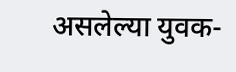असलेल्या युवक-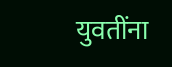युवतींना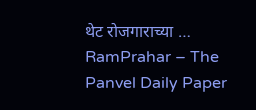थेट रोजगाराच्या …
RamPrahar – The Panvel Daily Paper